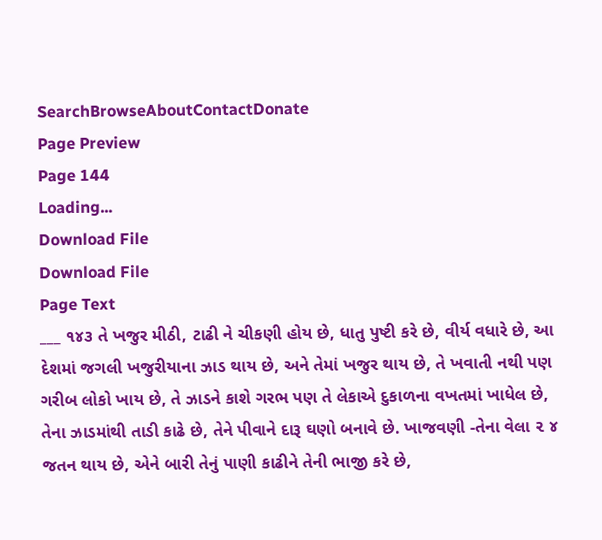SearchBrowseAboutContactDonate
Page Preview
Page 144
Loading...
Download File
Download File
Page Text
___ ૧૪૩ તે ખજુર મીઠી, ટાઢી ને ચીકણી હોય છે, ધાતુ પુષ્ટી કરે છે, વીર્ય વધારે છે, આ દેશમાં જગલી ખજુરીયાના ઝાડ થાય છે, અને તેમાં ખજુર થાય છે, તે ખવાતી નથી પણ ગરીબ લોકો ખાય છે, તે ઝાડને કાશે ગરભ પણ તે લેકાએ દુકાળના વખતમાં ખાધેલ છે, તેના ઝાડમાંથી તાડી કાઢે છે, તેને પીવાને દારૂ ઘણો બનાવે છે. ખાજવણી -તેના વેલા ૨ ૪ જતન થાય છે, એને બારી તેનું પાણી કાઢીને તેની ભાજી કરે છે,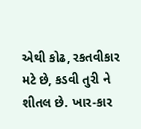એથી કોઢ, રકતવીકાર મટે છે, કડવી તુરી ને શીતલ છે. ખાર-કાર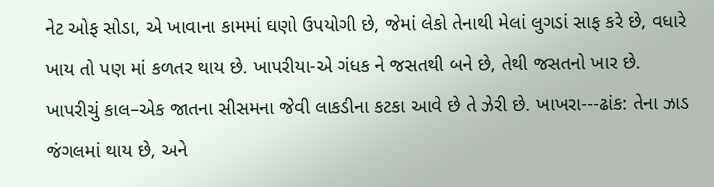નેટ ઓફ સોડા, એ ખાવાના કામમાં ઘણો ઉપયોગી છે, જેમાં લેકો તેનાથી મેલાં લુગડાં સાફ કરે છે, વધારે ખાય તો પણ માં કળતર થાય છે. ખાપરીયા-એ ગંધક ને જસતથી બને છે, તેથી જસતનો ખાર છે. ખાપરીચું કાલ–એક જાતના સીસમના જેવી લાકડીના કટકા આવે છે તે ઝેરી છે. ખાખરા---ઢાંક: તેના ઝાડ જંગલમાં થાય છે, અને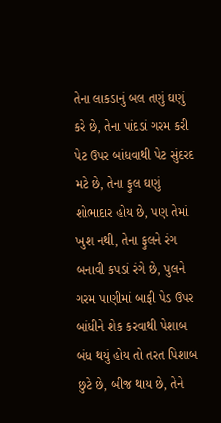તેના લાકડાનું બલ તણું ઘણું કરે છે, તેના પાંદડાં ગરમ કરી પેટ ઉપર બાંધવાથી પેટ સુંદરદ મટે છે, તેના ફુલ ઘણું શોભાદાર હોય છે, પણ તેમાં ખુશ નથી, તેના ફુલને રંગ બનાવી કપડાં રંગે છે, પુલને ગરમ પાણીમાં બાફી પેડ ઉપર બાંધીને શેક કરવાથી પેશાબ બંધ થયું હોય તો તરત પિશાબ છુટે છે, બીજ થાય છે, તેને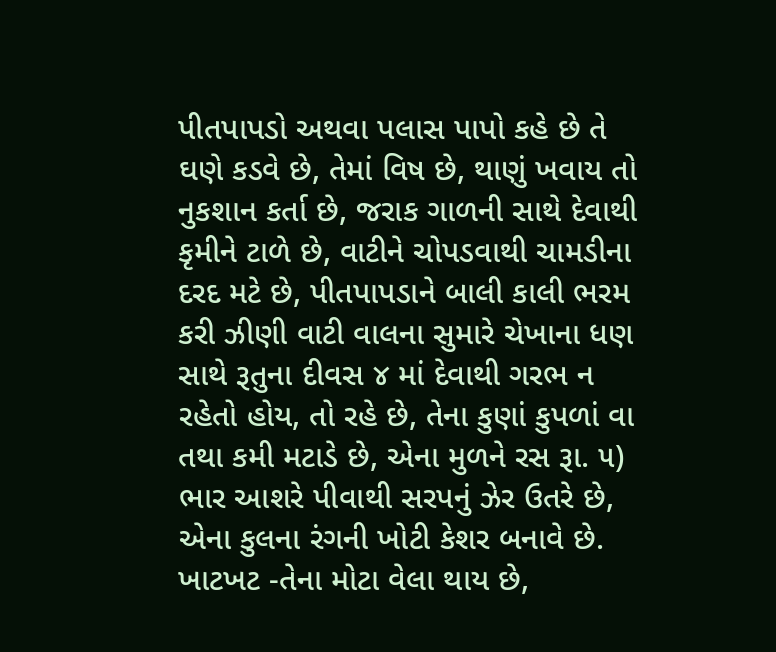પીતપાપડો અથવા પલાસ પાપો કહે છે તે ઘણે કડવે છે, તેમાં વિષ છે, થાણું ખવાય તો નુકશાન કર્તા છે, જરાક ગાળની સાથે દેવાથી કૃમીને ટાળે છે, વાટીને ચોપડવાથી ચામડીના દરદ મટે છે, પીતપાપડાને બાલી કાલી ભરમ કરી ઝીણી વાટી વાલના સુમારે ચેખાના ધણ સાથે રૂતુના દીવસ ૪ માં દેવાથી ગરભ ન રહેતો હોય, તો રહે છે, તેના કુણાં કુપળાં વા તથા કમી મટાડે છે, એના મુળને રસ રૂા. ૫) ભાર આશરે પીવાથી સરપનું ઝેર ઉતરે છે, એના કુલના રંગની ખોટી કેશર બનાવે છે. ખાટખટ -તેના મોટા વેલા થાય છે,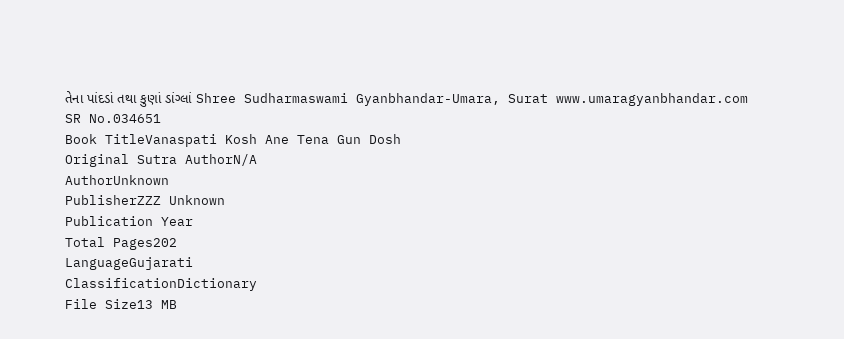તેના પાંદડાં તથા કુણાં ડાંગ્લાં Shree Sudharmaswami Gyanbhandar-Umara, Surat www.umaragyanbhandar.com
SR No.034651
Book TitleVanaspati Kosh Ane Tena Gun Dosh
Original Sutra AuthorN/A
AuthorUnknown
PublisherZZZ Unknown
Publication Year
Total Pages202
LanguageGujarati
ClassificationDictionary
File Size13 MB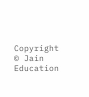Copyright © Jain Education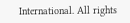International. All rights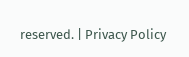reserved. | Privacy Policy